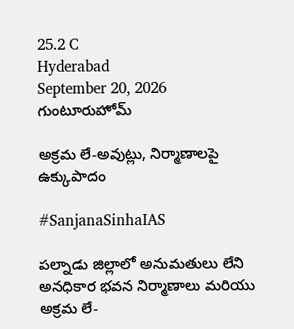25.2 C
Hyderabad
September 20, 2026
గుంటూరుహోమ్

అక్రమ లే-అవుట్లు, నిర్మాణాలపై ఉక్కుపాదం

#SanjanaSinhaIAS

పల్నాడు జిల్లాలో అనుమతులు లేని అనధికార భవన నిర్మాణాలు మరియు అక్రమ లే-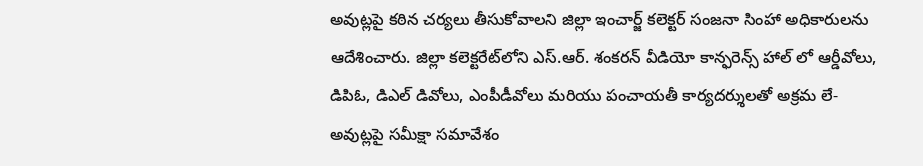అవుట్లపై కఠిన చర్యలు తీసుకోవాలని జిల్లా ఇంచార్జ్ కలెక్టర్ సంజనా సింహా అధికారులను ఆదేశించారు. జిల్లా కలెక్టరేట్‌లోని ఎస్.ఆర్. శంకరన్ వీడియో కాన్ఫరెన్స్ హాల్ లో ఆర్డీవోలు, డిపిఓ, డిఎల్ డివోలు, ఎంపీడీవోలు మరియు పంచాయతీ కార్యదర్శులతో అక్రమ లే-అవుట్లపై సమీక్షా సమావేశం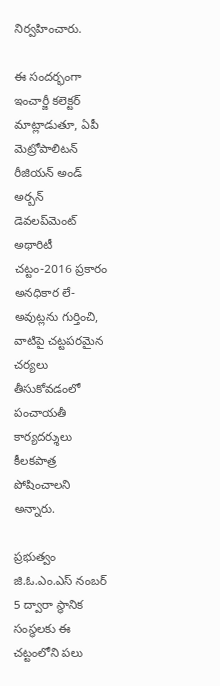నిర్వహించారు.

ఈ సందర్భంగా ఇంచార్జీ కలెక్టర్ మాట్లాడుతూ, ఏపీ మెట్రోపాలిటన్ రీజియన్ అండ్ అర్బన్ డెవలప్‌మెంట్ అథారిటీ చట్టం-2016 ప్రకారం అనధికార లే-అవుట్లను గుర్తించి, వాటిపై చట్టపరమైన చర్యలు తీసుకోవడంలో పంచాయతీ కార్యదర్శులు కీలకపాత్ర పోషించాలని అన్నారు.

ప్రభుత్వం జి.ఓ.ఎం.ఎస్ నంబర్ 5 ద్వారా స్థానిక సంస్థలకు ఈ చట్టంలోని పలు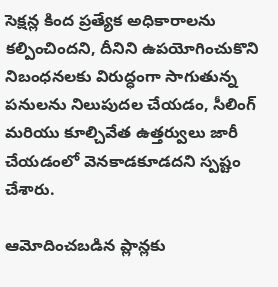సెక్షన్ల కింద ప్రత్యేక అధికారాలను కల్పించిందని, దీనిని ఉపయోగించుకొని నిబంధనలకు విరుద్ధంగా సాగుతున్న పనులను నిలుపుదల చేయడం, సీలింగ్ మరియు కూల్చివేత ఉత్తర్వులు జారీ చేయడంలో వెనకాడకూడదని స్పష్టం చేశారు.

ఆమోదించబడిన ప్లాన్లకు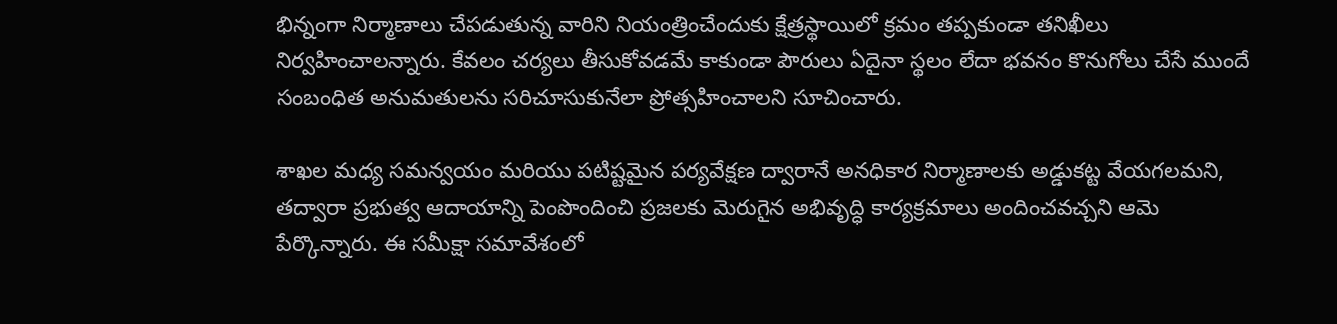భిన్నంగా నిర్మాణాలు చేపడుతున్న వారిని నియంత్రించేందుకు క్షేత్రస్థాయిలో క్రమం తప్పకుండా తనిఖీలు నిర్వహించాలన్నారు. కేవలం చర్యలు తీసుకోవడమే కాకుండా పౌరులు ఏదైనా స్థలం లేదా భవనం కొనుగోలు చేసే ముందే సంబంధిత అనుమతులను సరిచూసుకునేలా ప్రోత్సహించాలని సూచించారు.

శాఖల మధ్య సమన్వయం మరియు పటిష్టమైన పర్యవేక్షణ ద్వారానే అనధికార నిర్మాణాలకు అడ్డుకట్ట వేయగలమని, తద్వారా ప్రభుత్వ ఆదాయాన్ని పెంపొందించి ప్రజలకు మెరుగైన అభివృద్ధి కార్యక్రమాలు అందించవచ్చని ఆమె పేర్కొన్నారు. ఈ సమీక్షా సమావేశంలో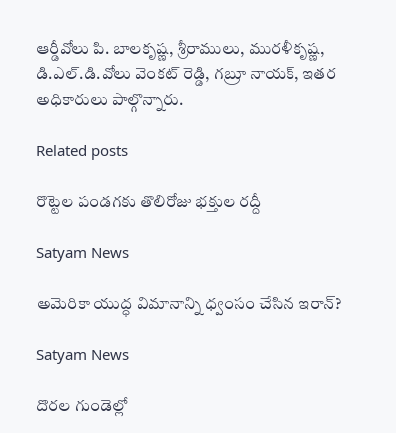ఆర్డీవోలు పి. బాలకృష్ణ, శ్రీరాములు, మురళీకృష్ణ, డి.ఎల్.డి.వోలు వెంకట్ రెడ్డి, గబ్రూ నాయక్, ఇతర అధికారులు పాల్గొన్నారు.

Related posts

రొట్టెల పండగకు తొలిరోజు భక్తుల రద్దీ

Satyam News

అమెరికా యుద్ధ విమానాన్ని ధ్వంసం చేసిన ఇరాన్?

Satyam News

దొరల గుండెల్లో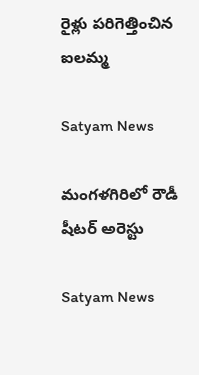రైళ్లు పరిగెత్తించిన ఐలమ్మ

Satyam News

మంగళగిరిలో రౌడీ షీటర్ అరెస్టు

Satyam News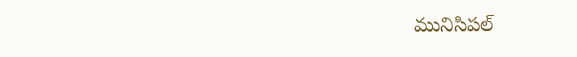మునిసిపల్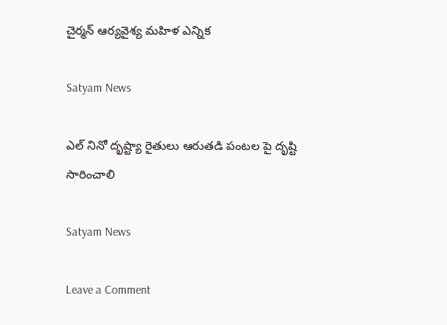చైర్మన్ ఆర్యవైశ్య మహిళ ఎన్నిక

Satyam News

ఎల్ నినో దృష్ట్యా రైతులు ఆరుతడి పంటల పై దృష్టి సారించాలి

Satyam News

Leave a Comment